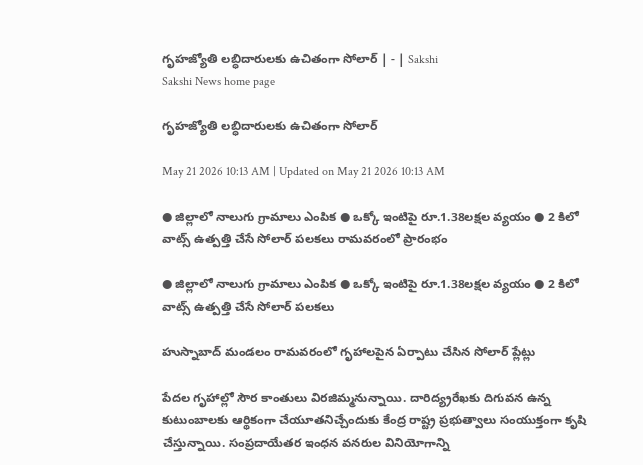గృహజ్యోతి లబ్ధిదారులకు ఉచితంగా సోలార్‌ | - | Sakshi
Sakshi News home page

గృహజ్యోతి లబ్ధిదారులకు ఉచితంగా సోలార్‌

May 21 2026 10:13 AM | Updated on May 21 2026 10:13 AM

● జిల్లాలో నాలుగు గ్రామాలు ఎంపిక ● ఒక్కో ఇంటిపై రూ.1.38లక్షల వ్యయం ● 2 కిలో వాట్స్‌ ఉత్పత్తి చేసే సోలార్‌ పలకలు రామవరంలో ప్రారంభం

● జిల్లాలో నాలుగు గ్రామాలు ఎంపిక ● ఒక్కో ఇంటిపై రూ.1.38లక్షల వ్యయం ● 2 కిలో వాట్స్‌ ఉత్పత్తి చేసే సోలార్‌ పలకలు

హుస్నాబాద్‌ మండలం రామవరంలో గృహాలపైన ఏర్పాటు చేసిన సోలార్‌ ప్లేట్లు

పేదల గృహాల్లో సౌర కాంతులు విరజిమ్మనున్నాయి. దారిద్య్రరేఖకు దిగువన ఉన్న కుటుంబాలకు ఆర్థికంగా చేయూతనిచ్చేందుకు కేంద్ర రాష్ట్ర ప్రభుత్వాలు సంయుక్తంగా కృషి చేస్తున్నాయి. సంప్రదాయేతర ఇంధన వనరుల వినియోగాన్ని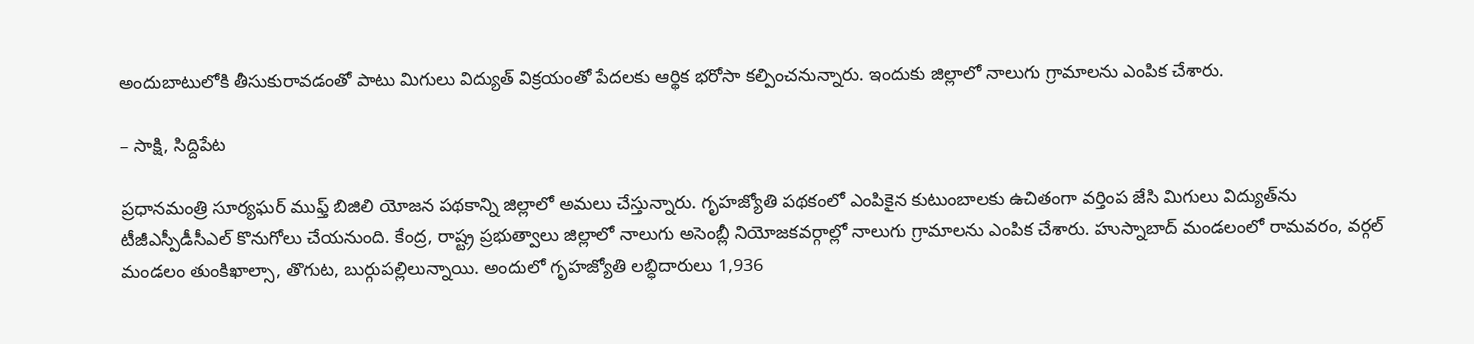అందుబాటులోకి తీసుకురావడంతో పాటు మిగులు విద్యుత్‌ విక్రయంతో పేదలకు ఆర్థిక భరోసా కల్పించనున్నారు. ఇందుకు జిల్లాలో నాలుగు గ్రామాలను ఎంపిక చేశారు.

– సాక్షి, సిద్దిపేట

ప్రధానమంత్రి సూర్యఘర్‌ ముఫ్త్‌ బిజిలి యోజన పథకాన్ని జిల్లాలో అమలు చేస్తున్నారు. గృహజ్యోతి పథకంలో ఎంపికైన కుటుంబాలకు ఉచితంగా వర్తింప జేసి మిగులు విద్యుత్‌ను టీజీఎస్పీడీసీఎల్‌ కొనుగోలు చేయనుంది. కేంద్ర, రాష్ట్ర ప్రభుత్వాలు జిల్లాలో నాలుగు అసెంబ్లీ నియోజకవర్గాల్లో నాలుగు గ్రామాలను ఎంపిక చేశారు. హుస్నాబాద్‌ మండలంలో రామవరం, వర్గల్‌ మండలం తుంకిఖాల్సా, తొగుట, బుర్గుపల్లిలున్నాయి. అందులో గృహజ్యోతి లబ్ధిదారులు 1,936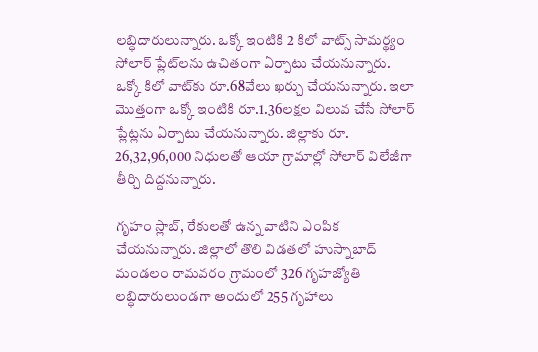లబ్ధిదారులున్నారు. ఒక్కో ఇంటికి 2 కిలో వాట్స్‌ సామర్థ్యం సోలార్‌ ప్లేట్‌లను ఉచితంగా ఏర్పాటు చేయనున్నారు. ఒక్కో కిలో వాట్‌కు రూ.68వేలు ఖర్చు చేయనున్నారు. ఇలా మొత్తంగా ఒక్కో ఇంటికి రూ.1.36లక్షల విలువ చేసే సోలార్‌ ప్లేట్లను ఏర్పాటు చేయనున్నారు. జిల్లాకు రూ. 26,32,96,000 నిధులతో ఆయా గ్రామాల్లో సోలార్‌ విలేజీగా తీర్చి దిద్దనున్నారు.

గృహం స్లాబ్‌, రేకులతో ఉన్న వాటిని ఎంపిక చేయనున్నారు. జిల్లాలో తొలి విడతలో హుస్నాబాద్‌ మండలం రామవరం గ్రామంలో 326 గృహజ్యోతి లబ్ధిదారులుండగా అందులో 255 గృహాలు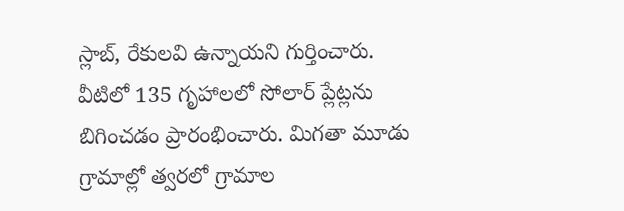స్లాబ్‌, రేకులవి ఉన్నాయని గుర్తించారు. వీటిలో 135 గృహాలలో సోలార్‌ ప్లేట్లను బిగించడం ప్రారంభించారు. మిగతా మూడు గ్రామాల్లో త్వరలో గ్రామాల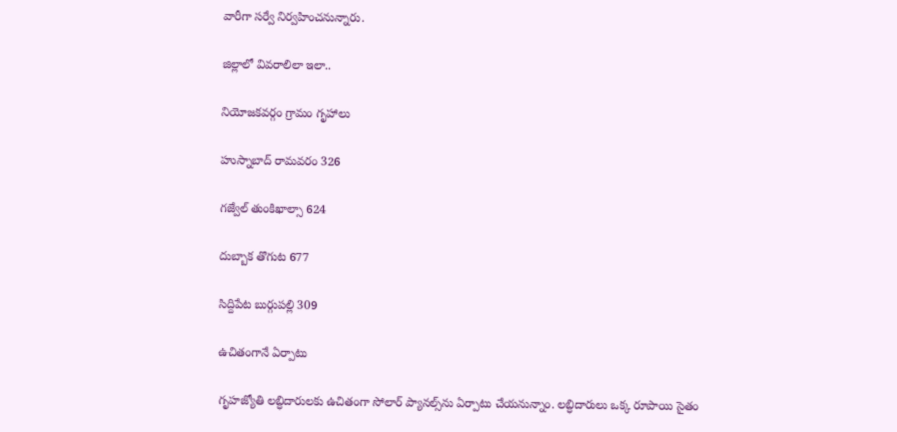వారీగా సర్వే నిర్వహించనున్నారు.

జిల్లాలో వివరాలిలా ఇలా..

నియోజకవర్గం గ్రామం గృహాలు

హుస్నాబాద్‌ రామవరం 326

గజ్వేల్‌ తుంకిఖాల్సా 624

దుబ్బాక తొగుట 677

సిద్దిపేట బుర్గుపల్లి 309

ఉచితంగానే ఏర్పాటు

గృహజ్యోతి లబ్ధిదారులకు ఉచితంగా సోలార్‌ ప్యానల్స్‌ను ఏర్పాటు చేయనున్నాం. లబ్ధిదారులు ఒక్క రూపాయి సైతం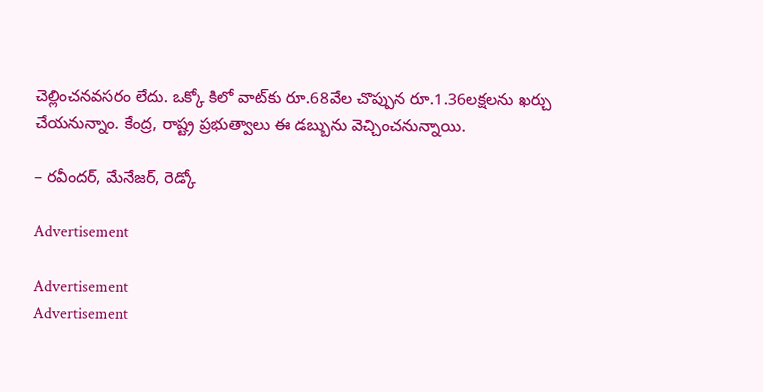చెల్లించనవసరం లేదు. ఒక్కో కిలో వాట్‌కు రూ.68వేల చొప్పున రూ.1.36లక్షలను ఖర్చు చేయనున్నాం. కేంద్ర, రాష్ట్ర ప్రభుత్వాలు ఈ డబ్బును వెచ్చించనున్నాయి.

– రవీందర్‌, మేనేజర్‌, రెడ్కో

Advertisement

Advertisement
Advertisement